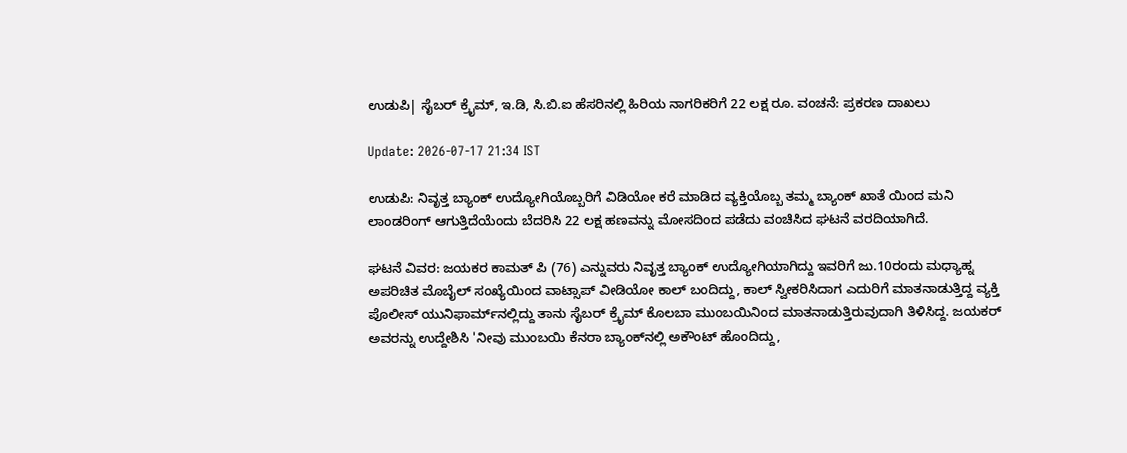ಉಡುಪಿ| ಸೈಬರ್‌ ಕ್ರೈಮ್‌, ಇ.ಡಿ, ಸಿ.ಬಿ.ಐ ಹೆಸರಿನಲ್ಲಿ ಹಿರಿಯ ನಾಗರಿಕರಿಗೆ 22 ಲಕ್ಷ ರೂ. ವಂಚನೆ: ಪ್ರಕರಣ ದಾಖಲು

Update: 2026-07-17 21:34 IST

ಉಡುಪಿ: ನಿವೃತ್ತ ಬ್ಯಾಂಕ್‌ ಉದ್ಯೋಗಿಯೊಬ್ಬರಿಗೆ ವಿಡಿಯೋ ಕರೆ ಮಾಡಿದ ವ್ಯಕ್ತಿಯೊಬ್ಬ ತಮ್ಮ ಬ್ಯಾಂಕ್ ಖಾತೆ ಯಿಂದ ಮನಿ ಲಾಂಡರಿಂಗ್ ಆಗುತ್ತಿದೆಯೆಂದು ಬೆದರಿಸಿ 22 ಲಕ್ಷ ಹಣವನ್ನು ಮೋಸದಿಂದ ಪಡೆದು ವಂಚಿಸಿದ ಘಟನೆ ವರದಿಯಾಗಿದೆ.

ಘಟನೆ ವಿವರ: ಜಯಕರ ಕಾಮತ್‌ ಪಿ (76) ಎನ್ನುವರು ನಿವೃತ್ತ ಬ್ಯಾಂಕ್‌ ಉದ್ಯೋಗಿಯಾಗಿದ್ದು ಇವರಿಗೆ ಜು‌.10ರಂದು ಮಧ್ಯಾಹ್ನ ಅಪರಿಚಿತ ಮೊಬೈಲ್‌ ಸಂಖ್ಯೆಯಿಂದ ವಾಟ್ಸಾಪ್‌ ವೀಡಿಯೋ ಕಾಲ್‌ ಬಂದಿದ್ದು, ಕಾಲ್‌ ಸ್ವೀಕರಿಸಿದಾಗ ಎದುರಿಗೆ ಮಾತನಾಡುತ್ತಿದ್ದ ವ್ಯಕ್ತಿ ಪೊಲೀಸ್‌ ಯುನಿಫಾರ್ಮ್‌‌ನಲ್ಲಿದ್ದು ತಾನು ಸೈಬರ್‌ ಕ್ರೈಮ್‌ ಕೊಲಬಾ ಮುಂಬಯಿನಿಂದ ಮಾತನಾಡುತ್ತಿರುವುದಾಗಿ ತಿಳಿಸಿದ್ದ. ಜಯಕರ್ ಅವರನ್ನು ಉದ್ದೇಶಿಸಿ 'ನೀವು ಮುಂಬಯಿ ಕೆನರಾ ಬ್ಯಾಂಕ್‌ನಲ್ಲಿ ಅಕೌಂಟ್‌ ಹೊಂದಿದ್ದು,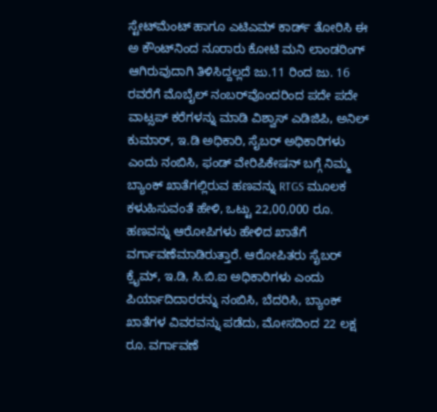ಸ್ಟೇಟ್‌ಮೆಂಟ್‌ ಹಾಗೂ ಎಟಿಎಮ್‌ ಕಾರ್ಡ್‌ ತೋರಿಸಿ ಈ ಅ ಕೌಂಟ್‌ನಿಂದ ನೂರಾರು ಕೋಟಿ ಮನಿ ಲಾಂಡರಿಂಗ್‌ ಆಗಿರುವುದಾಗಿ ತಿಳಿಸಿದ್ದಲ್ಲದೆ ಜು.11 ರಿಂದ ಜು. 16 ರವರೆಗೆ ಮೊಬೈಲ್‌ ನಂಬರ್‌ವೊಂದರಿಂದ ಪದೇ ಪದೇ ವಾಟ್ಸಪ್‌ ಕರೆಗಳನ್ನು ಮಾಡಿ ವಿಶ್ವಾಸ್‌ ಎಡಿಜಿಪಿ, ಅನಿಲ್‌ ಕುಮಾರ್‌, ಇ.ಡಿ ಅಧಿಕಾರಿ, ಸೈಬರ್‌ ಅಧಿಕಾರಿಗಳು ಎಂದು ನಂಬಿಸಿ, ಫಂಡ್‌ ವೇರಿಪಿಕೇಷನ್‌ ಬಗ್ಗೆ ನಿಮ್ಮ ಬ್ಯಾಂಕ್‌ ಖಾತೆಗಲ್ಲಿರುವ ಹಣವನ್ನು RTGS ಮೂಲಕ ಕಳುಹಿಸುವಂತೆ ಹೇಳಿ, ಒಟ್ಟು 22,00,000 ರೂ. ಹಣವನ್ನು ಆರೋಪಿಗಳು ಹೇಳಿದ ಖಾತೆಗೆ ವರ್ಗಾವಣೆಮಾಡಿರುತ್ತಾರೆ. ಆರೋಪಿತರು ಸೈಬರ್‌ ಕ್ರೈಮ್‌, ಇ.ಡಿ, ಸಿ.ಬಿ.ಐ ಅಧಿಕಾರಿಗಳು ಎಂದು ಪಿರ್ಯಾದಿದಾರರನ್ನು ನಂಬಿಸಿ, ಬೆದರಿಸಿ, ಬ್ಯಾಂಕ್‌ ಖಾತೆಗಳ ವಿವರವನ್ನು ಪಡೆದು, ಮೋಸದಿಂದ 22 ಲಕ್ಷ ರೂ. ವರ್ಗಾವಣೆ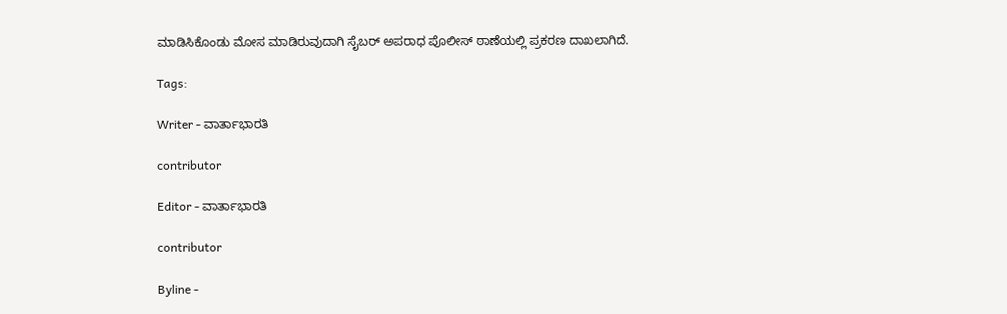ಮಾಡಿಸಿಕೊಂಡು ಮೋಸ ಮಾಡಿರುವುದಾಗಿ ಸೈಬರ್ ಅಪರಾಧ ಪೊಲೀಸ್ ಠಾಣೆಯಲ್ಲಿ ಪ್ರಕರಣ ದಾಖಲಾಗಿದೆ.

Tags:

Writer - ವಾರ್ತಾಭಾರತಿ

contributor

Editor - ವಾರ್ತಾಭಾರತಿ

contributor

Byline -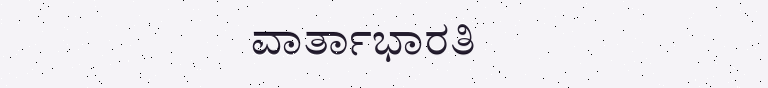ವಾರ್ತಾಭಾರತಿ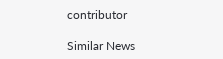contributor

Similar News